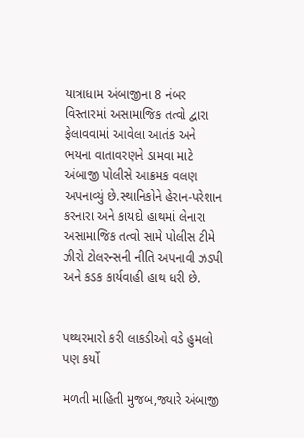યાત્રાધામ અંબાજીના 8 નંબર વિસ્તારમાં અસામાજિક તત્વો દ્વારા ફેલાવવામાં આવેલા આતંક અને ભયના વાતાવરણને ડામવા માટે અંબાજી પોલીસે આક્રમક વલણ અપનાવ્યું છે.સ્થાનિકોને હેરાન-પરેશાન કરનારા અને કાયદો હાથમાં લેનારા અસામાજિક તત્વો સામે પોલીસ ટીમે ઝીરો ટોલરન્સની નીતિ અપનાવી ઝડપી અને કડક કાર્યવાહી હાથ ધરી છે.


પથ્થરમારો કરી લાકડીઓ વડે હુમલો પણ કર્યો

મળતી માહિતી મુજબ,જ્યારે અંબાજી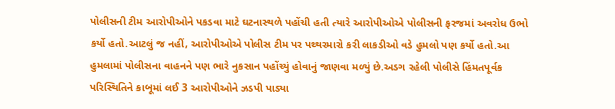પોલીસની ટીમ આરોપીઓને પકડવા માટે ઘટનાસ્થળે પહોંચી હતી ત્યારે આરોપીઓએ પોલીસની ફરજમાં અવરોધ ઉભો કર્યો હતો.આટલું જ નહીં, આરોપીઓએ પોલીસ ટીમ પર પથ્થરમારો કરી લાકડીઓ વડે હુમલો પણ કર્યો હતો.આ હુમલામાં પોલીસના વાહનને પણ ભારે નુકસાન પહોંચ્યું હોવાનું જાણવા મળ્યું છે.અડગ રહેલી પોલીસે હિંમતપૂર્વક પરિસ્થિતિને કાબૂમાં લઈ 3 આરોપીઓને ઝડપી પાડ્યા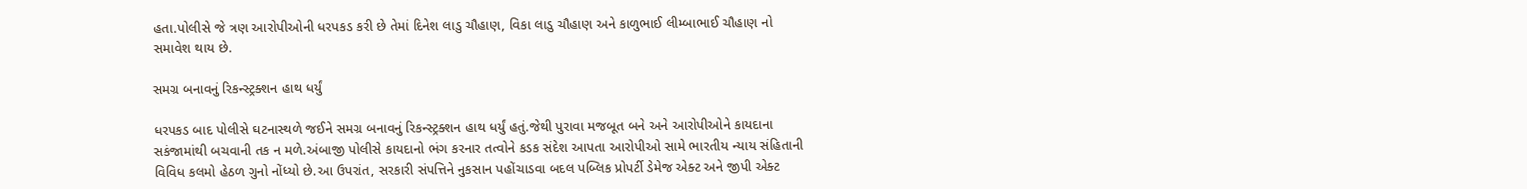હતા.પોલીસે જે ત્રણ આરોપીઓની ધરપકડ કરી છે તેમાં દિનેશ લાડુ ચૌહાણ, વિકા લાડુ ચૌહાણ અને કાળુભાઈ લીમ્બાભાઈ ચૌહાણ નો સમાવેશ થાય છે.

સમગ્ર બનાવનું રિકન્સ્ટ્રક્શન હાથ ધર્યું

ધરપકડ બાદ પોલીસે ઘટનાસ્થળે જઈને સમગ્ર બનાવનું રિકન્સ્ટ્રક્શન હાથ ધર્યું હતું.જેથી પુરાવા મજબૂત બને અને આરોપીઓને કાયદાના સકંજામાંથી બચવાની તક ન મળે.અંબાજી પોલીસે કાયદાનો ભંગ કરનાર તત્વોને કડક સંદેશ આપતા આરોપીઓ સામે ભારતીય ન્યાય સંહિતાની વિવિધ કલમો હેઠળ ગુનો નોંધ્યો છે.આ ઉપરાંત, સરકારી સંપત્તિને નુકસાન પહોંચાડવા બદલ પબ્લિક પ્રોપર્ટી ડેમેજ એક્ટ અને જીપી એક્ટ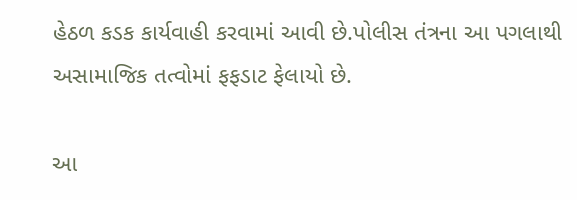હેઠળ કડક કાર્યવાહી કરવામાં આવી છે.પોલીસ તંત્રના આ પગલાથી અસામાજિક તત્વોમાં ફફડાટ ફેલાયો છે.

આ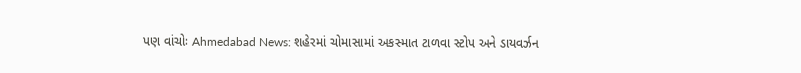પણ વાંચોઃ Ahmedabad News: શહેરમાં ચોમાસામાં અકસ્માત ટાળવા સ્ટોપ અને ડાયવર્ઝન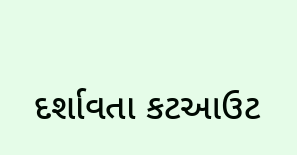દર્શાવતા કટઆઉટ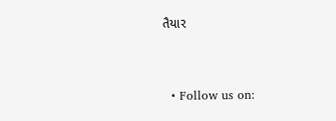તૈયાર



  • Follow us on: